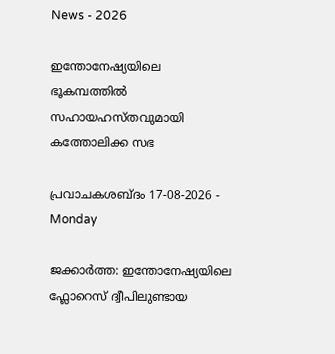News - 2026

ഇന്തോനേഷ്യയിലെ ഭൂകമ്പത്തിൽ സഹായഹസ്തവുമായി കത്തോലിക്ക സഭ

പ്രവാചകശബ്ദം 17-08-2026 - Monday

ജക്കാര്‍ത്ത: ഇന്തോനേഷ്യയിലെ ഫ്ലോറെസ് ദ്വീപിലുണ്ടായ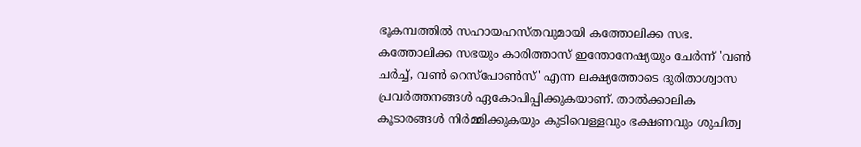ഭൂകമ്പത്തിൽ സഹായഹസ്തവുമായി കത്തോലിക്ക സഭ. കത്തോലിക്ക സഭയും കാരിത്താസ് ഇന്തോനേഷ്യയും ചേർന്ന് 'വണ്‍ ചര്‍ച്ച്, വണ്‍ റെസ്പോണ്‍സ്' എന്ന ലക്ഷ്യത്തോടെ ദുരിതാശ്വാസ പ്രവർത്തനങ്ങൾ ഏകോപിപ്പിക്കുകയാണ്. താൽക്കാലിക കൂടാരങ്ങൾ നിർമ്മിക്കുകയും കുടിവെള്ളവും ഭക്ഷണവും ശുചിത്വ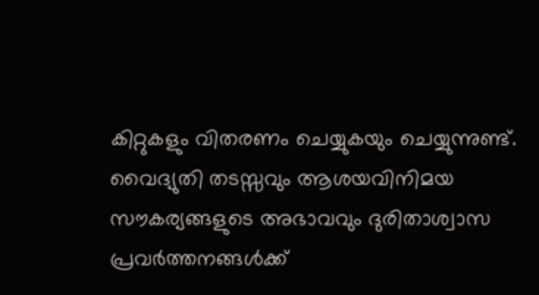കിറ്റുകളും വിതരണം ചെയ്യുകയും ചെയ്യുന്നുണ്ട്. വൈദ്യുതി തടസ്സവും ആശയവിനിമയ സൗകര്യങ്ങളുടെ അഭാവവും ദുരിതാശ്വാസ പ്രവർത്തനങ്ങൾക്ക്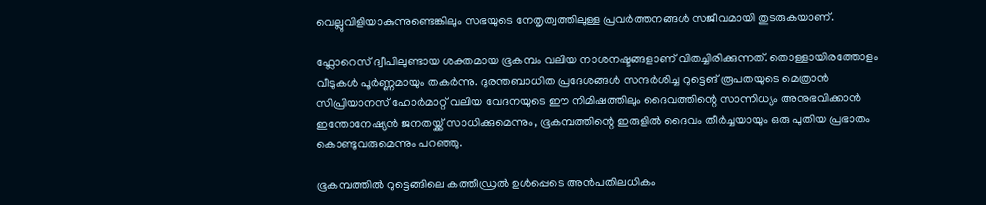വെല്ലുവിളിയാകുന്നുണ്ടെങ്കിലും സഭയുടെ നേതൃത്വത്തിലുള്ള പ്രവർത്തനങ്ങൾ സജീവമായി തുടരുകയാണ്.

ഫ്ലോറെസ് ദ്വീപിലുണ്ടായ ശക്തമായ ഭൂകമ്പം വലിയ നാശനഷ്ടങ്ങളാണ് വിതച്ചിരിക്കുന്നത്. തൊള്ളായിരത്തോളം വീടുകൾ പൂർണ്ണമായും തകർന്നു. ദുരന്തബാധിത പ്രദേശങ്ങൾ സന്ദർശിച്ച റുട്ടെങ് രൂപതയുടെ മെത്രാൻ സിപ്രിയാനസ് ഹോർമാറ്റ് വലിയ വേദനയുടെ ഈ നിമിഷത്തിലും ദൈവത്തിന്റെ സാന്നിധ്യം അനുഭവിക്കാൻ ഇന്തോനേഷ്യൻ ജനതയ്ക്ക് സാധിക്കുമെന്നും, ഭൂകമ്പത്തിന്റെ ഇരുളിൽ ദൈവം തീർച്ചയായും ഒരു പുതിയ പ്രഭാതം കൊണ്ടുവരുമെന്നും പറഞ്ഞു.

ഭൂകമ്പത്തിൽ റുട്ടെങ്ങിലെ കത്തീഡ്രൽ ഉൾപ്പെടെ അന്‍പതിലധികം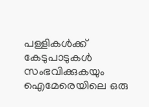പള്ളികൾക്ക് കേടുപാടുകൾ സംഭവിക്കുകയും ഐമേരെയിലെ ഒരു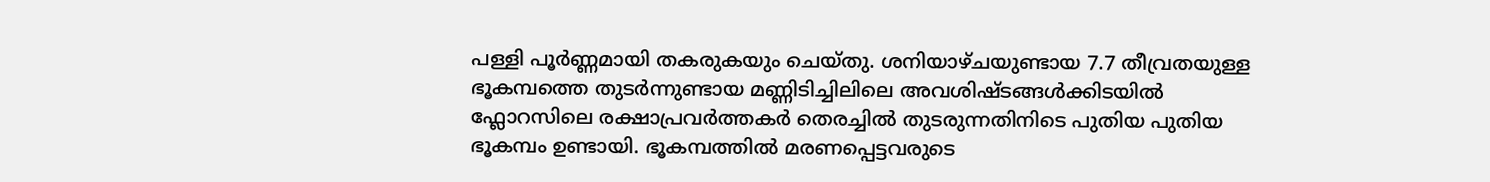പള്ളി പൂർണ്ണമായി തകരുകയും ചെയ്തു. ശനിയാഴ്ചയുണ്ടായ 7.7 തീവ്രതയുള്ള ഭൂകമ്പത്തെ തുടർന്നുണ്ടായ മണ്ണിടിച്ചിലിലെ അവശിഷ്ടങ്ങൾക്കിടയിൽ ഫ്ലോറസിലെ രക്ഷാപ്രവർത്തകർ തെരച്ചിൽ തുടരുന്നതിനിടെ പുതിയ പുതിയ ഭൂകമ്പം ഉണ്ടായി. ഭൂകമ്പത്തിൽ മരണപ്പെട്ടവരുടെ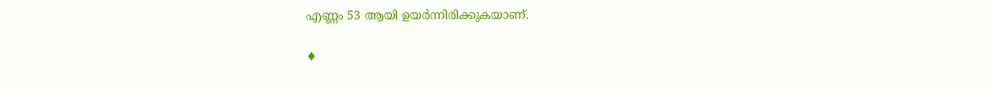എണ്ണം 53 ആയി ഉയർന്നിരിക്കുകയാണ്.

♦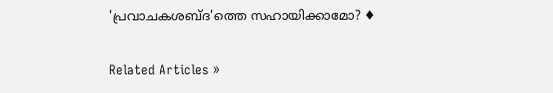'പ്രവാചകശബ്‌ദ'ത്തെ സഹായിക്കാമോ? ♦


Related Articles »